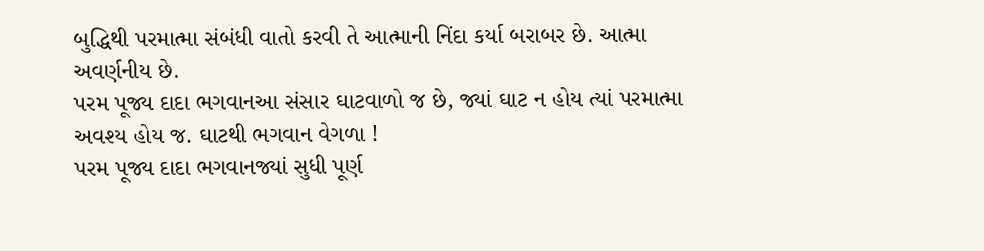બુદ્ધિથી પરમાત્મા સંબંધી વાતો કરવી તે આત્માની નિંદા કર્યા બરાબર છે. આત્મા અવર્ણનીય છે.
પરમ પૂજ્ય દાદા ભગવાનઆ સંસાર ઘાટવાળો જ છે, જ્યાં ઘાટ ન હોય ત્યાં પરમાત્મા અવશ્ય હોય જ. ઘાટથી ભગવાન વેગળા !
પરમ પૂજ્ય દાદા ભગવાનજ્યાં સુધી પૂર્ણ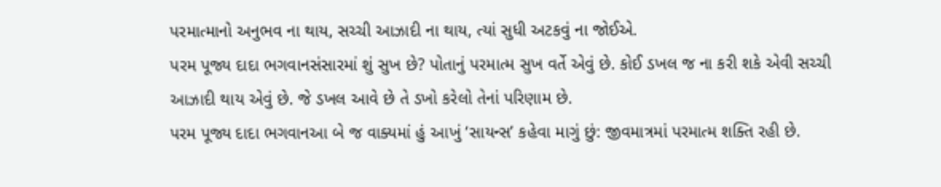પરમાત્માનો અનુભવ ના થાય, સચ્ચી આઝાદી ના થાય, ત્યાં સુધી અટકવું ના જોઈએ.
પરમ પૂજ્ય દાદા ભગવાનસંસારમાં શું સુખ છે? પોતાનું પરમાત્મ સુખ વર્તે એવું છે. કોઈ ડખલ જ ના કરી શકે એવી સચ્ચી આઝાદી થાય એવું છે. જે ડખલ આવે છે તે ડખો કરેલો તેનાં પરિણામ છે.
પરમ પૂજ્ય દાદા ભગવાનઆ બે જ વાક્યમાં હું આખું ‘સાયન્સ’ કહેવા માગું છું: જીવમાત્રમાં પરમાત્મ શક્તિ રહી છે.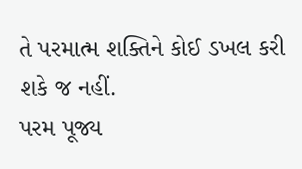તે પરમાત્મ શક્તિને કોઈ ડખલ કરી શકે જ નહીં.
પરમ પૂજ્ય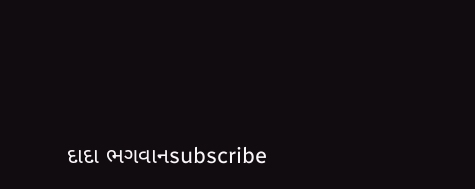દાદા ભગવાનsubscribe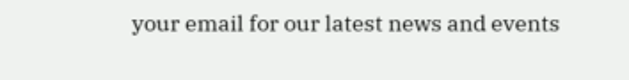your email for our latest news and events